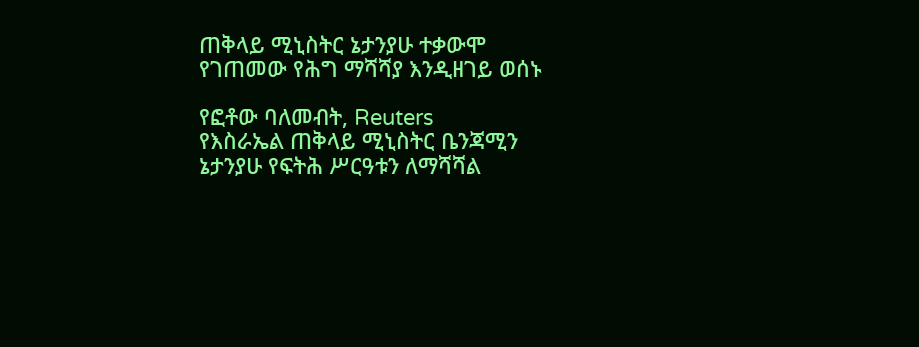ጠቅላይ ሚኒስትር ኔታንያሁ ተቃውሞ የገጠመው የሕግ ማሻሻያ እንዲዘገይ ወሰኑ

የፎቶው ባለመብት, Reuters
የእስራኤል ጠቅላይ ሚኒስትር ቤንጃሚን ኔታንያሁ የፍትሕ ሥርዓቱን ለማሻሻል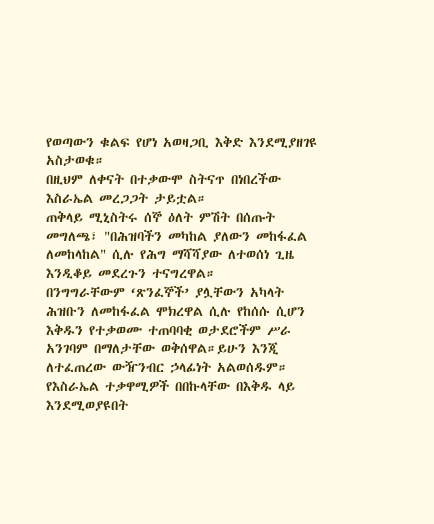የወጣውን ቁልፍ የሆነ አወዛጋቢ እቅድ እንደሚያዘገዩ አስታወቁ።
በዚህም ለቀናት በተቃውሞ ስትናጥ በነበረችው እስራኤል መረጋጋት ታይቷል።
ጠቅላይ ሚኒስትሩ ሰኞ ዕለት ምሽት በሰጡት መግለጫ፣ "በሕዝባችን መካከል ያለውን መከፋፈል ለመከላከል" ሲሉ የሕግ ማሻሻያው ለተወሰነ ጊዜ እንዲቆይ መደረጉን ተናግረዋል።
በንግግራቸውም ‘ጽንፈኞች’ ያሏቸውን አካላት ሕዝቡን ለመከፋፈል ሞክረዋል ሲሉ የከሰሱ ሲሆን እቅዱን የተቃወሙ ተጠባባቂ ወታደሮችም ሥራ አንገባም በማለታቸው ወቅሰዋል።ይሁን እንጂ ለተፈጠረው ውዥንብር ኃላፊነት አልወሰዱም።
የእስራኤል ተቃዋሚዎች በበኩላቸው በእቅዱ ላይ እንደሚወያዩበት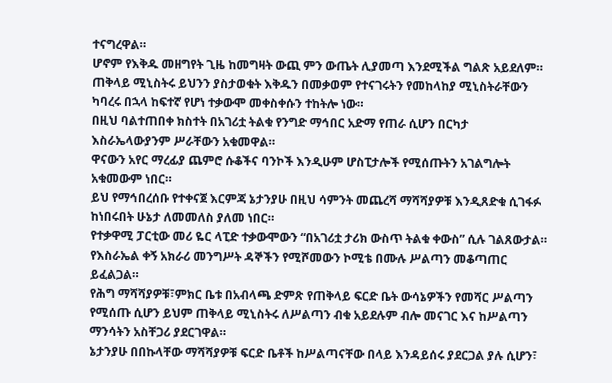ተናግረዋል።
ሆኖም የእቅዱ መዘግየት ጊዜ ከመግዛት ውጪ ምን ውጤት ሊያመጣ እንደሚችል ግልጽ አይደለም።
ጠቅላይ ሚኒስትሩ ይህንን ያስታወቁት እቅዱን በመቃወም የተናገሩትን የመከላከያ ሚኒስትራቸውን ካባረሩ በኋላ ከፍተኛ የሆነ ተቃውሞ መቀስቀሱን ተከትሎ ነው።
በዚህ ባልተጠበቀ ክስተት በአገሪቷ ትልቁ የንግድ ማኅበር አድማ የጠራ ሲሆን በርካታ እስራኤላውያንም ሥራቸውን አቁመዋል።
ዋናውን አየር ማረፊያ ጨምሮ ሱቆችና ባንኮች እንዲሁም ሆስፒታሎች የሚሰጡትን አገልግሎት አቁመውም ነበር።
ይህ የማኅበረሰቡ የተቀናጀ እርምጃ ኔታንያሁ በዚህ ሳምንት መጨረሻ ማሻሻያዎቹ እንዲጸድቁ ሲገፋፉ ከነበሩበት ሁኔታ ለመመለስ ያለመ ነበር።
የተቃዋሚ ፓርቲው መሪ ዬር ላፒድ ተቃውሞውን “በአገሪቷ ታሪክ ውስጥ ትልቁ ቀውስ” ሲሉ ገልጸውታል።
የእስራኤል ቀኝ አክራሪ መንግሥት ዳኞችን የሚሾመውን ኮሚቴ በሙሉ ሥልጣን መቆጣጠር ይፈልጋል።
የሕግ ማሻሻያዎቹ፣ምክር ቤቱ በአብላጫ ድምጽ የጠቅላይ ፍርድ ቤት ውሳኔዎችን የመሻር ሥልጣን የሚሰጡ ሲሆን ይህም ጠቅላይ ሚኒስትሩ ለሥልጣን ብቁ አይደሉም ብሎ መናገር እና ከሥልጣን ማንሳትን አስቸጋሪ ያደርገዋል።
ኔታንያሁ በበኩላቸው ማሻሻያዎቹ ፍርድ ቤቶች ከሥልጣናቸው በላይ እንዳይሰሩ ያደርጋል ያሉ ሲሆን፣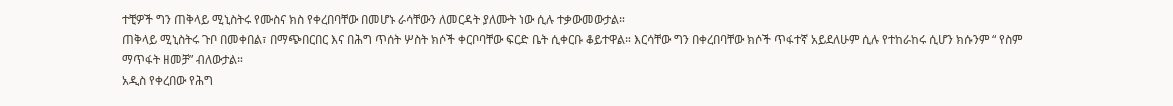ተቺዎች ግን ጠቅላይ ሚኒስትሩ የሙስና ክስ የቀረበባቸው በመሆኑ ራሳቸውን ለመርዳት ያለሙት ነው ሲሉ ተቃውመውታል።
ጠቅላይ ሚኒስትሩ ጉቦ በመቀበል፣ በማጭበርበር እና በሕግ ጥሰት ሦስት ክሶች ቀርቦባቸው ፍርድ ቤት ሲቀርቡ ቆይተዋል። እርሳቸው ግን በቀረበባቸው ክሶች ጥፋተኛ አይደለሁም ሲሉ የተከራከሩ ሲሆን ክሱንም “ የስም ማጥፋት ዘመቻ” ብለውታል።
አዲስ የቀረበው የሕግ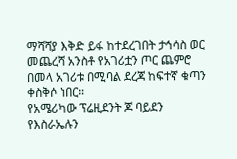ማሻሻያ እቅድ ይፋ ከተደረገበት ታኅሳስ ወር መጨረሻ አንስቶ የአገሪቷን ጦር ጨምሮ በመላ አገሪቱ በሚባል ደረጃ ከፍተኛ ቁጣን ቀስቅሶ ነበር።
የአሜሪካው ፕሬዚደንት ጆ ባይደን የእስራኤሉን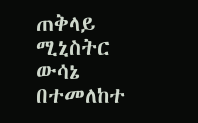ጠቅላይ ሚኒስትር ውሳኔ በተመለከተ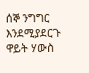ሰኞ ንግግር እንደሚያደርጉ ዋይት ሃውስ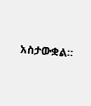አስታውቋል።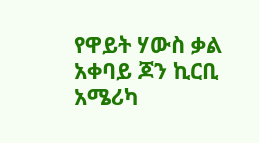የዋይት ሃውስ ቃል አቀባይ ጆን ኪርቢ አሜሪካ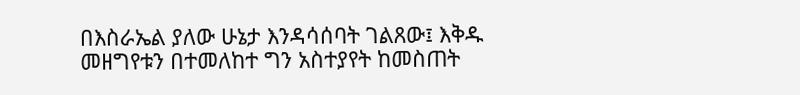በእስራኤል ያለው ሁኔታ እንዳሳሰባት ገልጸው፤ እቅዱ መዘግየቱን በተመለከተ ግን አስተያየት ከመስጠት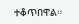ተቆጥበዋል።